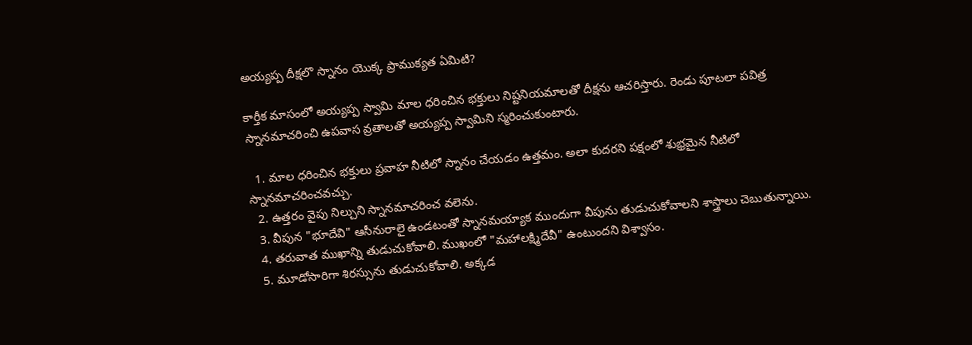అయ్యప్ప దీక్షలొ స్నానం యొక్క ప్రాముక్యత ఏమిటి?

కార్తీక మాసంలో అయ్యప్ప స్వామి మాల ధరించిన భక్తులు నిష్టనియమాలతో దీక్షను ఆచరిస్తారు. రెండు పూటలా పవిత్ర స్నానమాచరించి ఉపవాస వ్రతాలతో అయ్యప్ప స్వామిని స్మరించుకుంటారు.

  1. మాల ధరించిన భక్తులు ప్రవాహ నీటిలో స్నానం చేయడం ఉత్తమం. అలా కుదరని పక్షంలో శుభ్రమైన నీటిలో స్నానమాచరించవచ్చు.
  2. ఉత్తరం వైపు నిల్చుని స్నానమాచరించ వలెను.
  3. వీపున "భూదేవి" ఆసీనురాలై ఉండటంతో స్నానమయ్యాక ముందుగా వీపును తుడుచుకోవాలని శాస్త్రాలు చెబుతున్నాయి.
  4. తరువాత ముఖాన్ని తుడుచుకోవాలి. ముఖంలో "మహాలక్ష్మిదేవీ" ఉంటుందని విశ్వాసం.
  5. మూడోసారిగా శిరస్సును తుడుచుకోవాలి. అక్కడ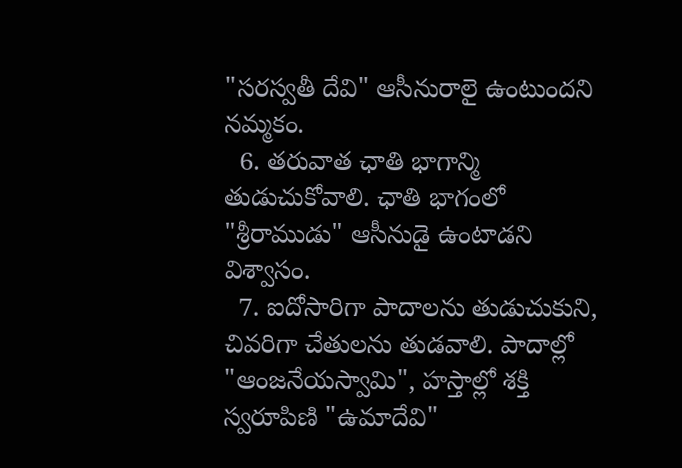"సరస్వతీ దేవి" ఆసీనురాలై ఉంటుందని నమ్మకం.
  6. తరువాత ఛాతి భాగాన్మి తుడుచుకోవాలి. ఛాతి భాగంలో "శ్రీరాముడు" ఆసీనుడై ఉంటాడని విశ్వాసం.
  7. ఐదోసారిగా పాదాలను తుడుచుకుని, చివరిగా చేతులను తుడవాలి. పాదాల్లో "ఆంజనేయస్వామి", హస్తాల్లో శక్తి స్వరూపిణి "ఉమాదేవి"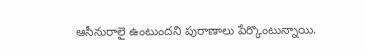ఆసీనురాలై ఉంటుందని పురాణాలు పేర్కొంటున్నాయి.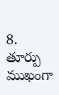8. తూర్పు ముఖంగా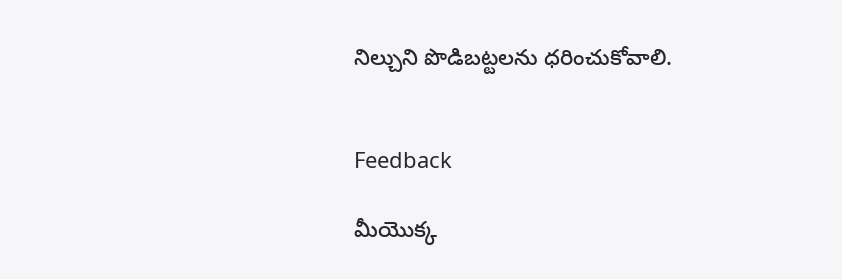నిల్చుని పొడిబట్టలను ధరించుకోవాలి.


Feedback

మీయొక్క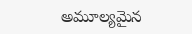అమూల్యమైన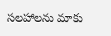సలహాలను మాకు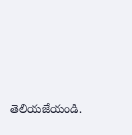తెలియజేయండి.